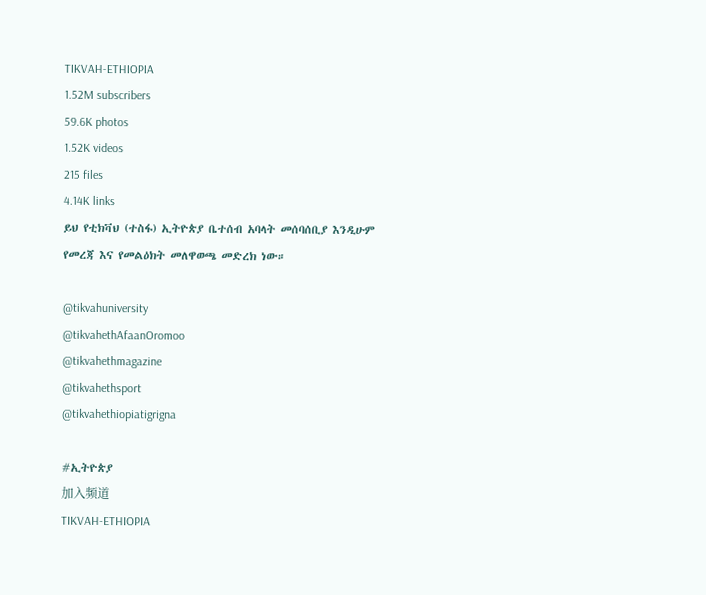TIKVAH-ETHIOPIA
1.52M subscribers
59.6K photos
1.52K videos
215 files
4.14K links
ይህ የቲክቫህ (ተስፋ) ኢትዮጵያ ቤተሰብ አባላት መሰባሰቢያ እንዲሁም የመረጃ እና የመልዕክት መለዋወጫ መድረክ ነው።

@tikvahuniversity
@tikvahethAfaanOromoo
@tikvahethmagazine
@tikvahethsport
@tikvahethiopiatigrigna

#ኢትዮጵያ
加入频道
TIKVAH-ETHIOPIA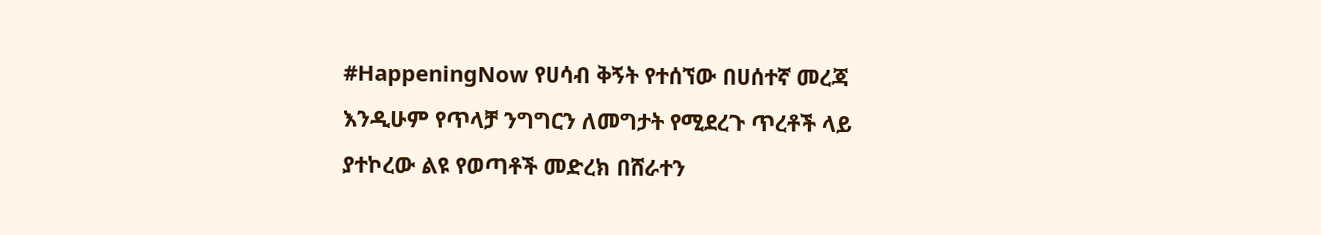#HappeningNow የሀሳብ ቅኝት የተሰኘው በሀሰተኛ መረጃ እንዲሁም የጥላቻ ንግግርን ለመግታት የሚደረጉ ጥረቶች ላይ ያተኮረው ልዩ የወጣቶች መድረክ በሸራተን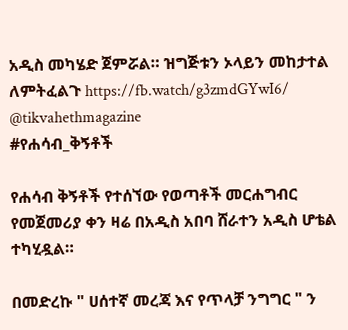አዲስ መካሄድ ጀምሯል። ዝግጅቱን ኦላይን መከታተል ለምትፈልጉ https://fb.watch/g3zmdGYwI6/ @tikvahethmagazine
#የሐሳብ_ቅኝቶች

የሐሳብ ቅኝቶች የተሰኘው የወጣቶች መርሐግብር የመጀመሪያ ቀን ዛሬ በአዲስ አበባ ሸራተን አዲስ ሆቴል ተካሂዷል።

በመድረኩ " ሀሰተኛ መረጃ እና የጥላቻ ንግግር " ን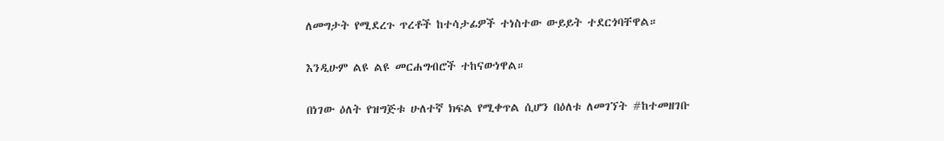ለመግታት የሚደረጉ ጥረቶች ከተሳታፊዎች ተነስተው ውይይት ተደርጎባቸዋል።

እንዲሁም ልዩ ልዩ መርሐግብሮች ተከናውነዋል።

በነገው ዕለት የዝግጅቱ ሁለተኛ ክፍል የሚቀጥል ሲሆን በዕለቱ ለመገኘት #ከተመዘገቡ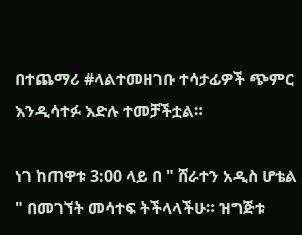በተጨማሪ #ላልተመዘገቡ ተሳታፊዎች ጭምር እንዲሳተፉ እድሉ ተመቻችቷል።

ነገ ከጠዋቱ 3:00 ላይ በ " ሸራተን አዲስ ሆቴል " በመገኘት መሳተፍ ትችላላችሁ። ዝግጅቱ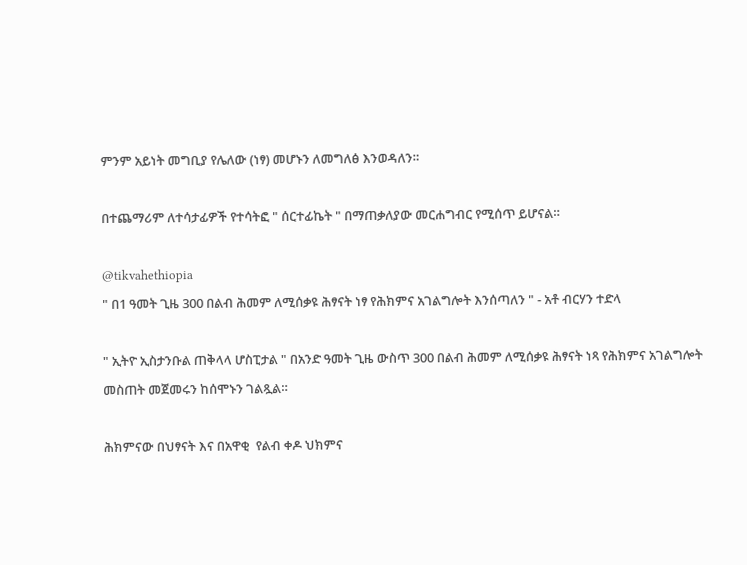ምንም አይነት መግቢያ የሌለው (ነፃ) መሆኑን ለመግለፅ እንወዳለን።

በተጨማሪም ለተሳታፊዎች የተሳትፎ " ሰርተፊኬት " በማጠቃለያው መርሐግብር የሚሰጥ ይሆናል።

@tikvahethiopia
" በ1 ዓመት ጊዜ 300 በልብ ሕመም ለሚሰቃዩ ሕፃናት ነፃ የሕክምና አገልግሎት እንሰጣለን " - አቶ ብርሃን ተድላ

" ኢትዮ ኢስታንቡል ጠቅላላ ሆስፒታል " በአንድ ዓመት ጊዜ ውስጥ 300 በልብ ሕመም ለሚሰቃዩ ሕፃናት ነጻ የሕክምና አገልግሎት መስጠት መጀመሩን ከሰሞኑን ገልጿል።

ሕክምናው በህፃናት እና በአዋቂ  የልብ ቀዶ ህክምና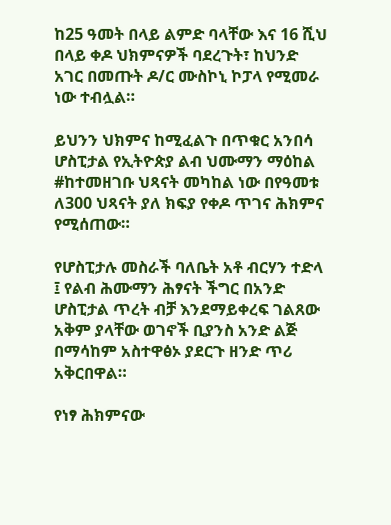ከ25 ዓመት በላይ ልምድ ባላቸው እና 16 ሺህ በላይ ቀዶ ህክምናዎች ባደረጉት፣ ከህንድ አገር በመጡት ዶ/ር ሙስኮኒ ኮፓላ የሚመራ ነው ተብሏል።

ይህንን ህክምና ከሚፈልጉ በጥቁር አንበሳ ሆስፒታል የኢትዮጵያ ልብ ህሙማን ማዕከል #ከተመዘገቡ ህጻናት መካከል ነው በየዓመቱ ለ300 ህጻናት ያለ ክፍያ የቀዶ ጥገና ሕክምና የሚሰጠው።

የሆስፒታሉ መስራች ባለቤት አቶ ብርሃን ተድላ ፤ የልብ ሕሙማን ሕፃናት ችግር በአንድ ሆስፒታል ጥረት ብቻ እንደማይቀረፍ ገልጸው አቅም ያላቸው ወገኖች ቢያንስ አንድ ልጅ በማሳከም አስተዋፅኦ ያደርጉ ዘንድ ጥሪ አቅርበዋል።

የነፃ ሕክምናው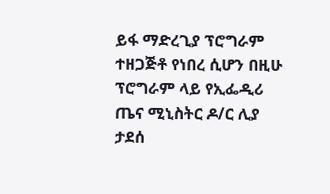ይፋ ማድረጊያ ፕሮግራም ተዘጋጅቶ የነበረ ሲሆን በዚሁ ፕሮግራም ላይ የኢፌዲሪ ጤና ሚኒስትር ዶ/ር ሊያ  ታደሰ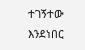ተገኝተው እንደነበር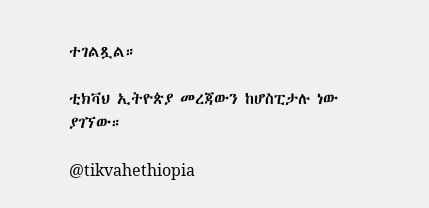ተገልጿል።

ቲክቫህ ኢትዮጵያ መረጃውን ከሆስፒታሉ ነው ያገኘው።

@tikvahethiopia